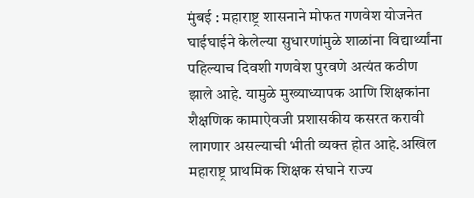मुंबई : महाराष्ट्र शासनाने मोफत गणवेश योजनेत घाईघाईने केलेल्या सुधारणांमुळे शाळांना विद्यार्थ्यांना पहिल्याच दिवशी गणवेश पुरवणे अत्यंत कठीण झाले आहे. यामुळे मुख्याध्यापक आणि शिक्षकांना शैक्षणिक कामाऐवजी प्रशासकीय कसरत करावी लागणार असल्याची भीती व्यक्त होत आहे.अखिल महाराष्ट्र प्राथमिक शिक्षक संघाने राज्य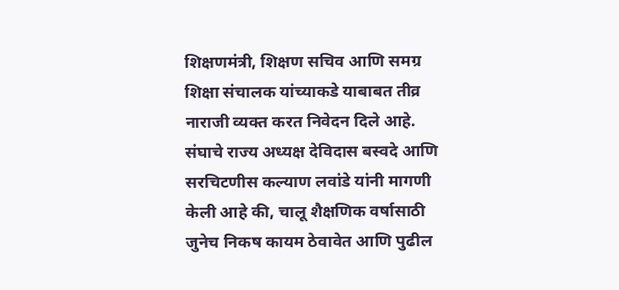शिक्षणमंत्री, शिक्षण सचिव आणि समग्र शिक्षा संचालक यांच्याकडे याबाबत तीव्र नाराजी व्यक्त करत निवेदन दिले आहे. संघाचे राज्य अध्यक्ष देविदास बस्वदे आणि सरचिटणीस कल्याण लवांडे यांनी मागणी केली आहे की, चालू शैक्षणिक वर्षासाठी जुनेच निकष कायम ठेवावेत आणि पुढील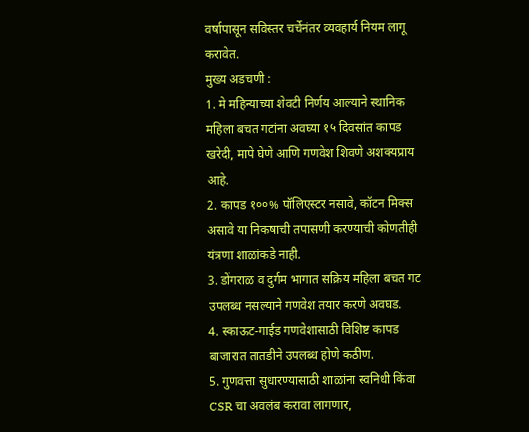वर्षापासून सविस्तर चर्चेनंतर व्यवहार्य नियम लागू करावेत.
मुख्य अडचणी :
1. मे महिन्याच्या शेवटी निर्णय आल्याने स्थानिक महिला बचत गटांना अवघ्या १५ दिवसांत कापड खरेदी, मापे घेणे आणि गणवेश शिवणे अशक्यप्राय आहे.
2. कापड १००% पॉलिएस्टर नसावे, कॉटन मिक्स असावे या निकषाची तपासणी करण्याची कोणतीही यंत्रणा शाळांकडे नाही.
3. डोंगराळ व दुर्गम भागात सक्रिय महिला बचत गट उपलब्ध नसल्याने गणवेश तयार करणे अवघड.
4. स्काऊट-गाईड गणवेशासाठी विशिष्ट कापड बाजारात तातडीने उपलब्ध होणे कठीण.
5. गुणवत्ता सुधारण्यासाठी शाळांना स्वनिधी किंवा CSR चा अवलंब करावा लागणार,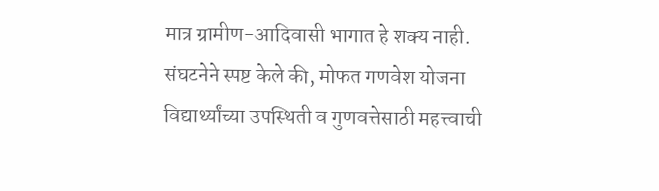मात्र ग्रामीण-आदिवासी भागात हे शक्य नाही.
संघटनेने स्पष्ट केले की, मोफत गणवेश योजना विद्यार्थ्यांच्या उपस्थिती व गुणवत्तेसाठी महत्त्वाची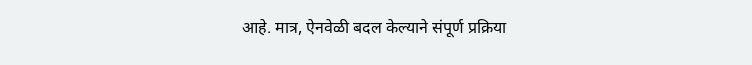आहे. मात्र, ऐनवेळी बदल केल्याने संपूर्ण प्रक्रिया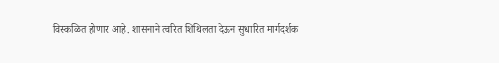विस्कळित होणार आहे. शासनाने त्वरित शिथिलता देऊन सुधारित मार्गदर्शक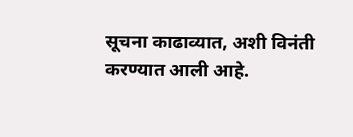सूचना काढाव्यात, अशी विनंती करण्यात आली आहे.